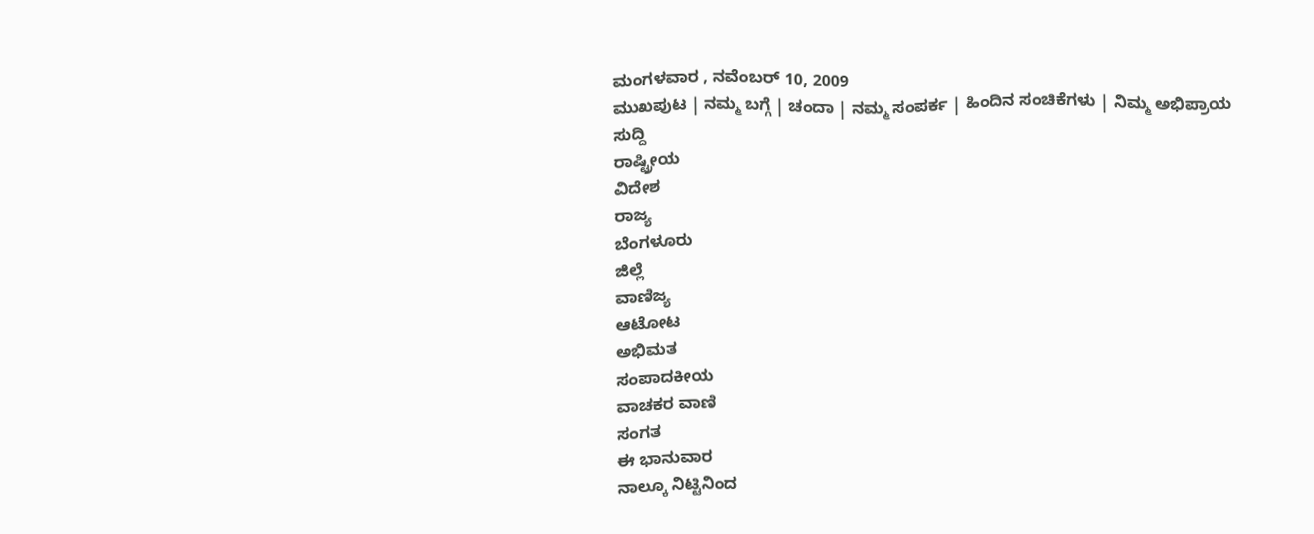ಮಂಗಳವಾರ , ನವೆಂಬರ್ 10, 2009
ಮುಖಪುಟ | ನಮ್ಮ ಬಗ್ಗೆ | ಚಂದಾ | ನಮ್ಮ ಸಂಪರ್ಕ | ಹಿಂದಿನ ಸಂಚಿಕೆಗಳು | ನಿಮ್ಮ ಅಭಿಪ್ರಾಯ
ಸುದ್ದಿ
ರಾಷ್ಟ್ರೀಯ
ವಿದೇಶ
ರಾಜ್ಯ
ಬೆಂಗಳೂರು
ಜಿಲ್ಲೆ
ವಾಣಿಜ್ಯ
ಆಟೋಟ
ಅಭಿಮತ
ಸಂಪಾದಕೀಯ
ವಾಚಕರ ವಾಣಿ
ಸಂಗತ
ಈ ಭಾನುವಾರ
ನಾಲ್ಕೂ ನಿಟ್ಟಿನಿಂದ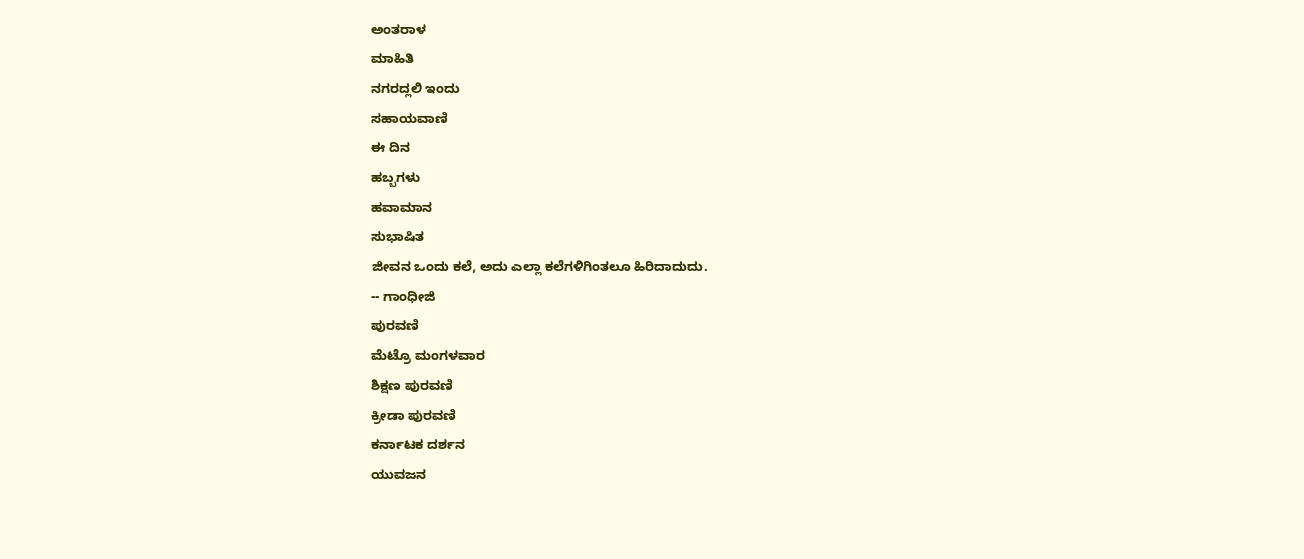ಅಂತರಾಳ
ಮಾಹಿತಿ
ನಗರದ್ಲಲಿ ಇಂದು
ಸಹಾಯವಾಣಿ
ಈ ದಿನ
ಹಬ್ಬಗಳು
ಹವಾಮಾನ
ಸುಭಾಷಿತ
ಜೀವನ ಒಂದು ಕಲೆ, ಅದು ಎಲ್ಲಾ ಕಲೆಗಳಿಗಿಂತಲೂ ಹಿರಿದಾದುದು.
-- ಗಾಂಧೀಜಿ
ಪುರವಣಿ
ಮೆಟ್ರೊ ಮಂಗಳವಾರ
ಶಿಕ್ಷಣ ಪುರವಣಿ
ಕ್ರೀಡಾ ಪುರವಣಿ
ಕರ್ನಾಟಕ ದರ್ಶನ
ಯುವಜನ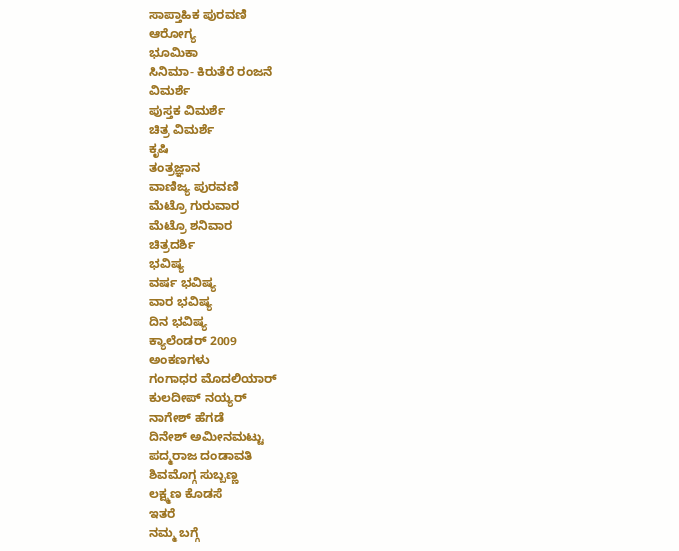ಸಾಪ್ತಾಹಿಕ ಪುರವಣಿ
ಆರೋಗ್ಯ
ಭೂಮಿಕಾ
ಸಿನಿಮಾ- ಕಿರುತೆರೆ ರಂಜನೆ
ವಿಮರ್ಶೆ
ಪುಸ್ತಕ ವಿಮರ್ಶೆ
ಚಿತ್ರ ವಿಮರ್ಶೆ
ಕೃಷಿ
ತಂತ್ರಜ್ಞಾನ
ವಾಣಿಜ್ಯ ಪುರವಣಿ
ಮೆಟ್ರೊ ಗುರುವಾರ
ಮೆಟ್ರೊ ಶನಿವಾರ
ಚಿತ್ರದರ್ಶಿ
ಭವಿಷ್ಯ
ವರ್ಷ ಭವಿಷ್ಯ
ವಾರ ಭವಿಷ್ಯ
ದಿನ ಭವಿಷ್ಯ
ಕ್ಯಾಲೆಂಡರ್ 2009
ಅಂಕಣಗಳು
ಗಂಗಾಧರ ಮೊದಲಿಯಾರ್
ಕುಲದೀಪ್‌ ನಯ್ಯರ್
ನಾಗೇಶ್‌ ಹೆಗಡೆ
ದಿನೇಶ್‌ ಅಮೀನಮಟ್ಟು
ಪದ್ಮರಾಜ ದಂಡಾವತಿ
ಶಿವಮೊಗ್ಗ ಸುಬ್ಬಣ್ಣ
ಲಕ್ಷ್ಮಣ ಕೊಡಸೆ
ಇತರೆ
ನಮ್ಮ ಬಗ್ಗೆ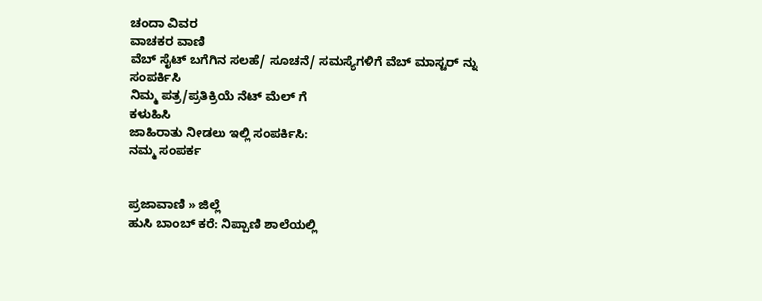ಚಂದಾ ವಿವರ
ವಾಚಕರ ವಾಣಿ
ವೆಬ್ ಸೈಟ್ ಬಗೆಗಿನ ಸಲಹೆ/ ಸೂಚನೆ/ ಸಮಸ್ಯೆಗಳಿಗೆ ವೆಬ್ ಮಾಸ್ಟರ್ ನ್ನು
ಸಂಪರ್ಕಿಸಿ
ನಿಮ್ಮ ಪತ್ರ/ಪ್ರತಿಕ್ರಿಯೆ ನೆಟ್ ಮೆಲ್ ಗೆ
ಕಳುಹಿಸಿ
ಜಾಹಿರಾತು ನೀಡಲು ಇಲ್ಲಿ ಸಂಪರ್ಕಿಸಿ:
ನಮ್ಮ ಸಂಪರ್ಕ


ಪ್ರಜಾವಾಣಿ » ಜಿಲ್ಲೆ
ಹುಸಿ ಬಾಂಬ್ ಕರೆ: ನಿಪ್ಪಾಣಿ ಶಾಲೆಯಲ್ಲಿ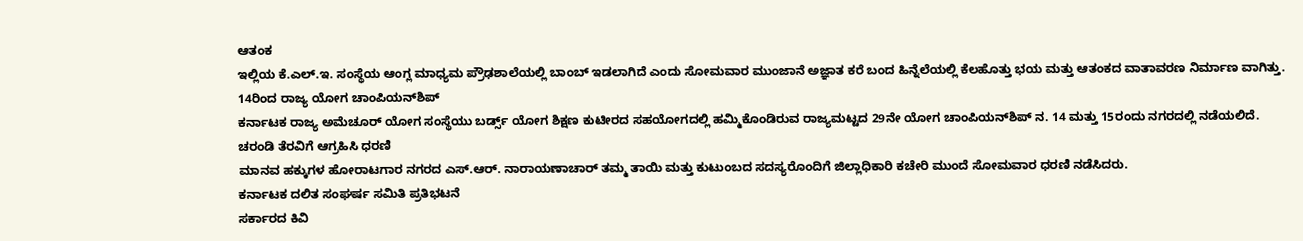ಆತಂಕ
ಇಲ್ಲಿಯ ಕೆ.ಎಲ್.ಇ. ಸಂಸ್ಥೆಯ ಆಂಗ್ಲ ಮಾಧ್ಯಮ ಪ್ರೌಢಶಾಲೆಯಲ್ಲಿ ಬಾಂಬ್ ಇಡಲಾಗಿದೆ ಎಂದು ಸೋಮವಾರ ಮುಂಜಾನೆ ಅಜ್ಞಾತ ಕರೆ ಬಂದ ಹಿನ್ನೆಲೆಯಲ್ಲಿ ಕೆಲಹೊತ್ತು ಭಯ ಮತ್ತು ಆತಂಕದ ವಾತಾವರಣ ನಿರ್ಮಾಣ ವಾಗಿತ್ತು.
14ರಿಂದ ರಾಜ್ಯ ಯೋಗ ಚಾಂಪಿಯನ್‌ಶಿಪ್
ಕರ್ನಾಟಕ ರಾಜ್ಯ ಅಮೆಚೂರ್ ಯೋಗ ಸಂಸ್ಥೆಯು ಬರ್ಡ್ಸ್ ಯೋಗ ಶಿಕ್ಷಣ ಕುಟೀರದ ಸಹಯೋಗದಲ್ಲಿ ಹಮ್ಮಿಕೊಂಡಿರುವ ರಾಜ್ಯಮಟ್ಟದ 29ನೇ ಯೋಗ ಚಾಂಪಿಯನ್‌ಶಿಪ್ ನ. 14 ಮತ್ತು 15ರಂದು ನಗರದಲ್ಲಿ ನಡೆಯಲಿದೆ.
ಚರಂಡಿ ತೆರವಿಗೆ ಆಗ್ರಹಿಸಿ ಧರಣಿ
ಮಾನವ ಹಕ್ಕುಗಳ ಹೋರಾಟಗಾರ ನಗರದ ಎಸ್.ಆರ್. ನಾರಾಯಣಾಚಾರ್ ತಮ್ಮ ತಾಯಿ ಮತ್ತು ಕುಟುಂಬದ ಸದಸ್ಯರೊಂದಿಗೆ ಜಿಲ್ಲಾಧಿಕಾರಿ ಕಚೇರಿ ಮುಂದೆ ಸೋಮವಾರ ಧರಣಿ ನಡೆಸಿದರು.
ಕರ್ನಾಟಕ ದಲಿತ ಸಂಘರ್ಷ ಸಮಿತಿ ಪ್ರತಿಭಟನೆ
ಸರ್ಕಾರದ ಕಿವಿ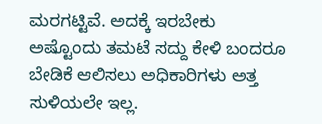ಮರಗಟ್ಟಿವೆ. ಅದಕ್ಕೆ ಇರಬೇಕು ಅಷ್ಟೊಂದು ತಮಟೆ ಸದ್ದು ಕೇಳಿ ಬಂದರೂ ಬೇಡಿಕೆ ಆಲಿಸಲು ಅಧಿಕಾರಿಗಳು ಅತ್ತ ಸುಳಿಯಲೇ ಇಲ್ಲ.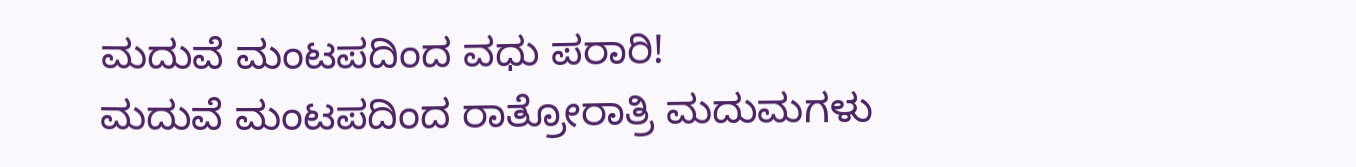ಮದುವೆ ಮಂಟಪದಿಂದ ವಧು ಪರಾರಿ!
ಮದುವೆ ಮಂಟಪದಿಂದ ರಾತ್ರೋರಾತ್ರಿ ಮದುಮಗಳು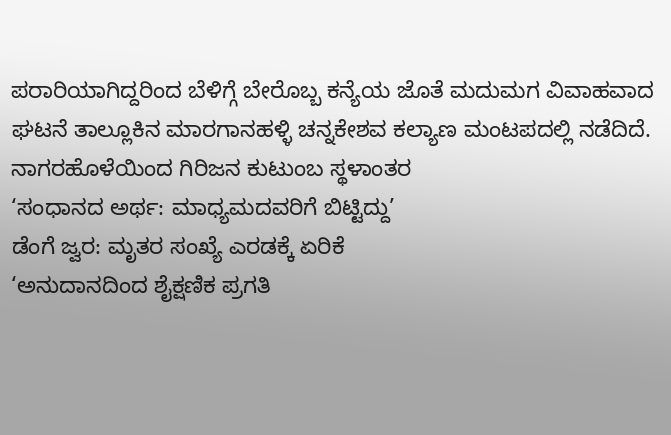ಪರಾರಿಯಾಗಿದ್ದರಿಂದ ಬೆಳಿಗ್ಗೆ ಬೇರೊಬ್ಬ ಕನ್ಯೆಯ ಜೊತೆ ಮದುಮಗ ವಿವಾಹವಾದ ಘಟನೆ ತಾಲ್ಲೂಕಿನ ಮಾರಗಾನಹಳ್ಳಿ ಚನ್ನಕೇಶವ ಕಲ್ಯಾಣ ಮಂಟಪದಲ್ಲಿ ನಡೆದಿದೆ.
ನಾಗರಹೊಳೆಯಿಂದ ಗಿರಿಜನ ಕುಟುಂಬ ಸ್ಥಳಾಂತರ
‘ಸಂಧಾನದ ಅರ್ಥ: ಮಾಧ್ಯಮದವರಿಗೆ ಬಿಟ್ಟಿದ್ದು’
ಡೆಂಗೆ ಜ್ವರ: ಮೃತರ ಸಂಖ್ಯೆ ಎರಡಕ್ಕೆ ಏರಿಕೆ
‘ಅನುದಾನದಿಂದ ಶೈಕ್ಷಣಿಕ ಪ್ರಗತಿ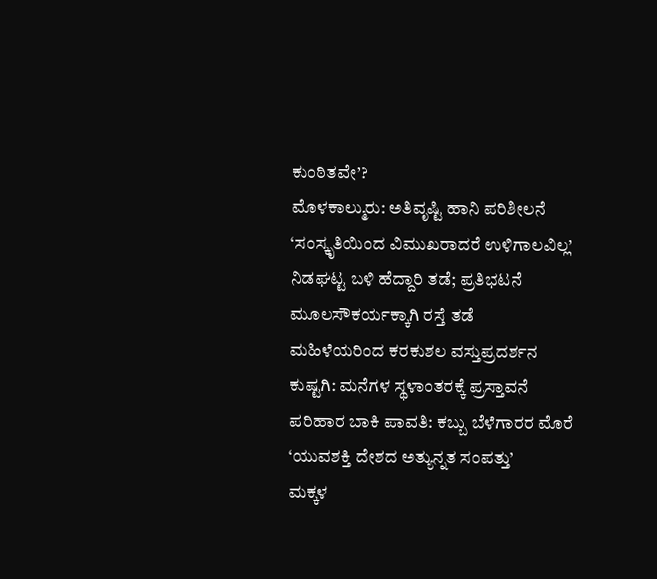ಕುಂಠಿತವೇ’?
ಮೊಳಕಾಲ್ಮುರು: ಅತಿವೃಷ್ಟಿ ಹಾನಿ ಪರಿಶೀಲನೆ
‘ಸಂಸ್ಕೃತಿಯಿಂದ ವಿಮುಖರಾದರೆ ಉಳಿಗಾಲವಿಲ್ಲ’
ನಿಡಘಟ್ಟ ಬಳಿ ಹೆದ್ದಾರಿ ತಡೆ; ಪ್ರತಿಭಟನೆ
ಮೂಲಸೌಕರ್ಯಕ್ಕಾಗಿ ರಸ್ತೆ ತಡೆ
ಮಹಿಳೆಯರಿಂದ ಕರಕುಶಲ ವಸ್ತುಪ್ರದರ್ಶನ
ಕುಷ್ಟಗಿ: ಮನೆಗಳ ಸ್ಥಳಾಂತರಕ್ಕೆ ಪ್ರಸ್ತಾವನೆ
ಪರಿಹಾರ ಬಾಕಿ ಪಾವತಿ: ಕಬ್ಬು ಬೆಳೆಗಾರರ ಮೊರೆ
‘ಯುವಶಕ್ತಿ ದೇಶದ ಅತ್ಯುನ್ನತ ಸಂಪತ್ತು’
ಮಕ್ಕಳ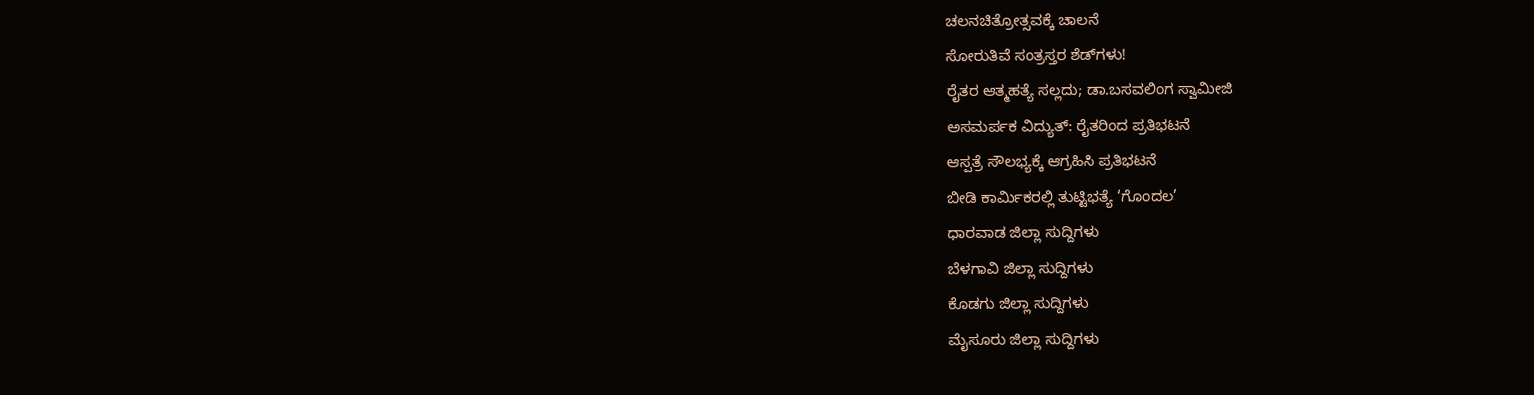ಚಲನಚಿತ್ರೋತ್ಸವಕ್ಕೆ ಚಾಲನೆ
ಸೋರುತಿವೆ ಸಂತ್ರಸ್ತರ ಶೆಡ್‌ಗಳು!
ರೈತರ ಆತ್ಮಹತ್ಯೆ ಸಲ್ಲದು; ಡಾ.ಬಸವಲಿಂಗ ಸ್ವಾಮೀಜಿ
ಅಸಮರ್ಪಕ ವಿದ್ಯುತ್: ರೈತರಿಂದ ಪ್ರತಿಭಟನೆ
ಆಸ್ಪತ್ರೆ ಸೌಲಭ್ಯಕ್ಕೆ ಆಗ್ರಹಿಸಿ ಪ್ರತಿಭಟನೆ
ಬೀಡಿ ಕಾರ್ಮಿಕರಲ್ಲಿ ತುಟ್ಟಿಭತ್ಯೆ ‘ಗೊಂದಲ’
ಧಾರವಾಡ ಜಿಲ್ಲಾ ಸುದ್ದಿಗಳು
ಬೆಳಗಾವಿ ಜಿಲ್ಲಾ ಸುದ್ದಿಗಳು
ಕೊಡಗು ಜಿಲ್ಲಾ ಸುದ್ದಿಗಳು
ಮೈಸೂರು ಜಿಲ್ಲಾ ಸುದ್ದಿಗಳು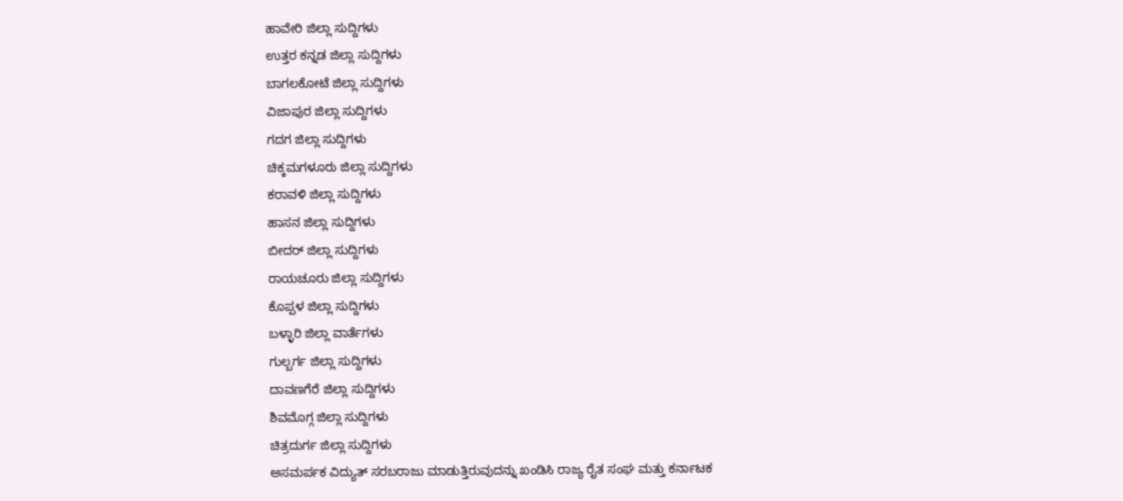ಹಾವೇರಿ ಜಿಲ್ಲಾ ಸುದ್ದಿಗಳು
ಉತ್ತರ ಕನ್ನಡ ಜಿಲ್ಲಾ ಸುದ್ದಿಗಳು
ಬಾಗಲಕೋಟೆ ಜಿಲ್ಲಾ ಸುದ್ದಿಗಳು
ವಿಜಾಪುರ ಜಿಲ್ಲಾ ಸುದ್ದಿಗಳು
ಗದಗ ಜಿಲ್ಲಾ ಸುದ್ದಿಗಳು
ಚಿಕ್ಕಮಗಳೂರು ಜಿಲ್ಲಾ ಸುದ್ದಿಗಳು
ಕರಾವಳಿ ಜಿಲ್ಲಾ ಸುದ್ದಿಗಳು
ಹಾಸನ ಜಿಲ್ಲಾ ಸುದ್ದಿಗಳು
ಬೀದರ್ ಜಿಲ್ಲಾ ಸುದ್ದಿಗಳು
ರಾಯಚೂರು ಜಿಲ್ಲಾ ಸುದ್ದಿಗಳು
ಕೊಪ್ಪಳ ಜಿಲ್ಲಾ ಸುದ್ದಿಗಳು
ಬಳ್ಳಾರಿ ಜಿಲ್ಲಾ ವಾರ್ತೆಗಳು
ಗುಲ್ಬರ್ಗ ಜಿಲ್ಲಾ ಸುದ್ದಿಗಳು
ದಾವಣಗೆರೆ ಜಿಲ್ಲಾ ಸುದ್ದಿಗಳು
ಶಿವಮೊಗ್ಗ ಜಿಲ್ಲಾ ಸುದ್ದಿಗಳು
ಚಿತ್ರದುರ್ಗ ಜಿಲ್ಲಾ ಸುದ್ದಿಗಳು
ಅಸಮರ್ಪಕ ವಿದ್ಯುತ್ ಸರಬರಾಜು ಮಾಡುತ್ತಿರುವುದನ್ನು ಖಂಡಿಸಿ ರಾಜ್ಯ ರೈತ ಸಂಘ ಮತ್ತು ಕರ್ನಾಟಕ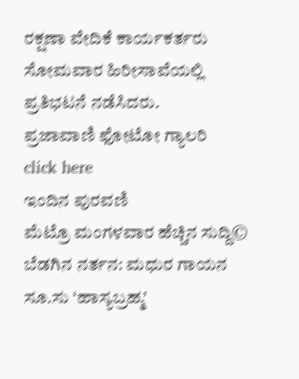ರಕ್ಷಣಾ ವೇದಿಕೆ ಕಾರ್ಯಕರ್ತರು ಸೋಮವಾರ ಹಿರೀಸಾವೆಯಲ್ಲಿ ಪ್ರತಿಭಟನೆ ನಡೆಸಿದರು.
ಪ್ರಜಾವಾಣಿ ಫೋಟೋ ಗ್ಯಾಲರಿ
click here
ಇಂದಿನ ಪುರವಣಿ
ಮೆಟ್ರೊ ಮಂಗಳವಾರ ಹೆಚ್ಚಿನ ಸುದ್ದಿ©
ಬೆಡಗಿನ ನರ್ತನ: ಮಧುರ ಗಾಯನ
ಸೂ.ಸು ‘ಹಾಸ್ಯಬ್ರಹ್ಮ’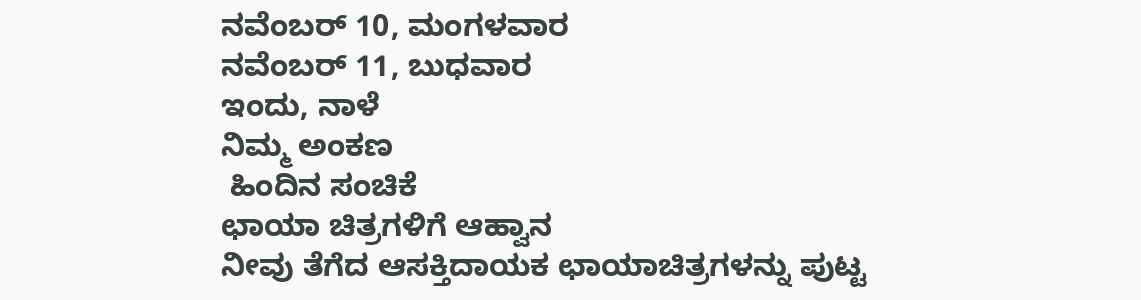ನವೆಂಬರ್ 10, ಮಂಗಳವಾರ
ನವೆಂಬರ್ 11, ಬುಧವಾರ
ಇಂದು, ನಾಳೆ
ನಿಮ್ಮ ಅಂಕಣ
 ಹಿಂದಿನ ಸಂಚಿಕೆ
ಛಾಯಾ ಚಿತ್ರಗಳಿಗೆ ಆಹ್ವಾನ
ನೀವು ತೆಗೆದ ಆಸಕ್ತಿದಾಯಕ ಛಾಯಾಚಿತ್ರಗಳನ್ನು ಪುಟ್ಟ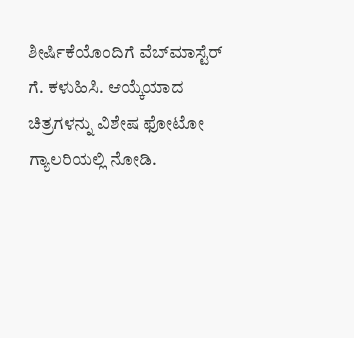ಶೀರ್ಷಿಕೆಯೊಂದಿಗೆ ವೆಬ್‌ಮಾಸ್ಟೆರ್ ಗೆ. ಕಳುಹಿಸಿ. ಆಯ್ಕೆಯಾದ ಚಿತ್ರಗಳನ್ನು ವಿಶೇಷ ಫೋಟೋ ಗ್ಯಾಲರಿಯಲ್ಲಿ ನೋಡಿ.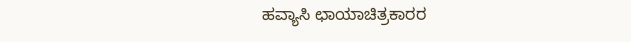ಹವ್ಯಾಸಿ ಛಾಯಾಚಿತ್ರಕಾರರ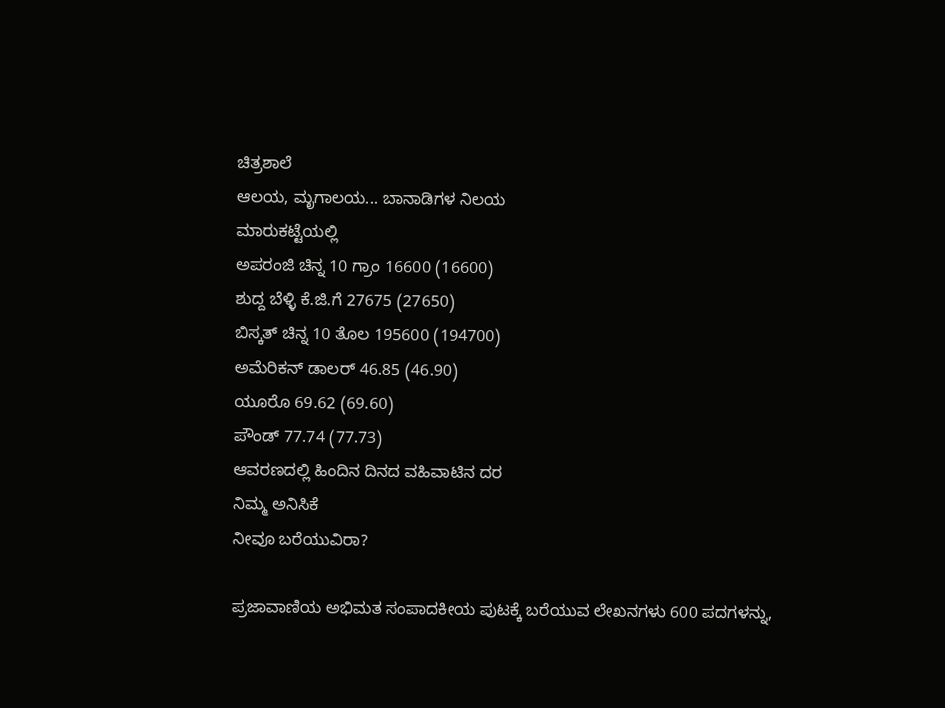ಚಿತ್ರಶಾಲೆ
ಆಲಯ, ಮೃಗಾಲಯ... ಬಾನಾಡಿಗಳ ನಿಲಯ
ಮಾರುಕಟ್ಟೆಯಲ್ಲಿ
ಅಪರಂಜಿ ಚಿನ್ನ 10 ಗ್ರಾಂ 16600 (16600)
ಶುದ್ದ ಬೆಳ್ಳಿ ಕೆ.ಜಿ.ಗೆ 27675 (27650)
ಬಿಸ್ಕತ್ ಚಿನ್ನ 10 ತೊಲ 195600 (194700)
ಅಮೆರಿಕನ್ ಡಾಲರ್ 46.85 (46.90)
ಯೂರೊ 69.62 (69.60)
ಪೌಂಡ್ 77.74 (77.73)
ಆವರಣದಲ್ಲಿ ಹಿಂದಿನ ದಿನದ ವಹಿವಾಟಿನ ದರ
ನಿಮ್ಮ ಅನಿಸಿಕೆ
ನೀವೂ ಬರೆಯುವಿರಾ?

ಪ್ರಜಾವಾಣಿಯ ಅಭಿಮತ ಸಂಪಾದಕೀಯ ಪುಟಕ್ಕೆ ಬರೆಯುವ ಲೇಖನಗಳು 600 ಪದಗಳನ್ನು,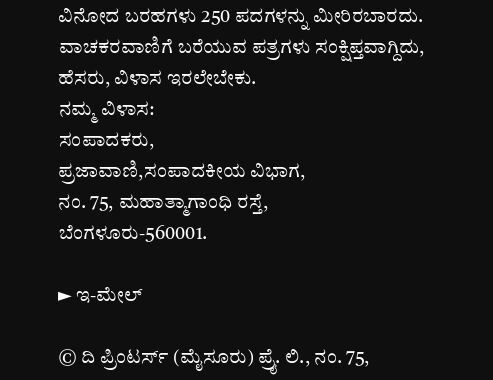ವಿನೋದ ಬರಹಗಳು 250 ಪದಗಳನ್ನು ಮೀರಿರಬಾರದು. ವಾಚಕರವಾಣಿಗೆ ಬರೆಯುವ ಪತ್ರಗಳು ಸಂಕ್ಷಿಪ್ತವಾಗ್ದಿದು, ಹೆಸರು, ವಿಳಾಸ ಇರಲೇಬೇಕು.
ನಮ್ಮ ವಿಳಾಸ:
ಸಂಪಾದಕರು,
ಪ್ರಜಾವಾಣಿ,ಸಂಪಾದಕೀಯ ವಿಭಾಗ,
ನಂ. 75, ಮಹಾತ್ಮಾಗಾಂಧಿ ರಸ್ತೆ,
ಬೆಂಗಳೂರು-560001.

► ಇ-ಮೇಲ್

© ದಿ ಪ್ರಿಂಟರ್ಸ್ (ಮೈಸೂರು) ಪ್ರೈ. ಲಿ., ನಂ. 75,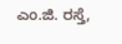ಎಂ.ಜಿ. ರಸ್ತೆ,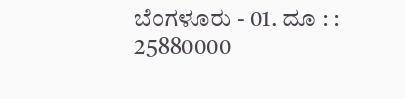ಬೆಂಗಳೂರು - 01. ದೂ : : 25880000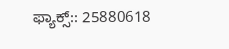ಫ್ಯಾಕ್ಸ್:: 25880618